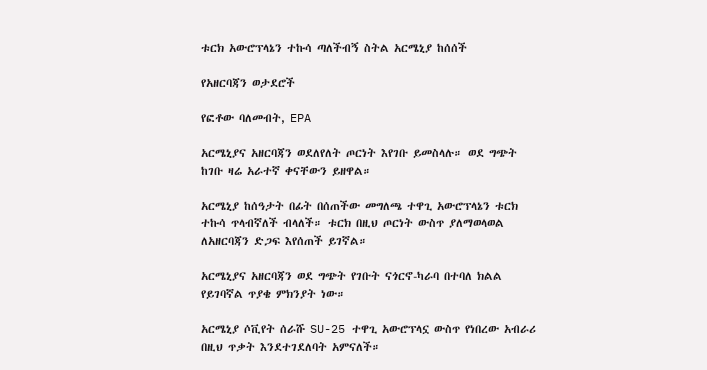ቱርክ አውሮፕላኔን ተኩሳ ጣለችብኝ ስትል አርሜኒያ ከሰሰች

የአዘርባጃን ወታደሮች

የፎቶው ባለመብት, EPA

አርሜኒያና አዘርባጃን ወደለየለት ጦርነት እየገቡ ይመስላሉ። ወደ ግጭት ከገቡ ዛሬ አራተኛ ቀናቸውን ይዘዋል።

አርሜኒያ ከሰዓታት በፊት በሰጠችው መግለጫ ተዋጊ አውሮፕላኔን ቱርክ ተኩሳ ጥላብኛለች ብላለች። ቱርክ በዚህ ጦርነት ውስጥ ያለማወላወል ለአዘርባጃን ድጋፍ እየሰጠች ይገኛል።

አርሜኒያና አዘርባጃን ወደ ግጭት የገቡት ናጎርኖ-ካራባ በተባለ ክልል የይገባኛል ጥያቄ ምክንያት ነው።

አርሜኒያ ሶቪየት ሰራሹ SU-25 ተዋጊ አውሮፕላኗ ውስጥ የነበረው አብራሪ በዚህ ጥቃት እንደተገደለባት አምናለች።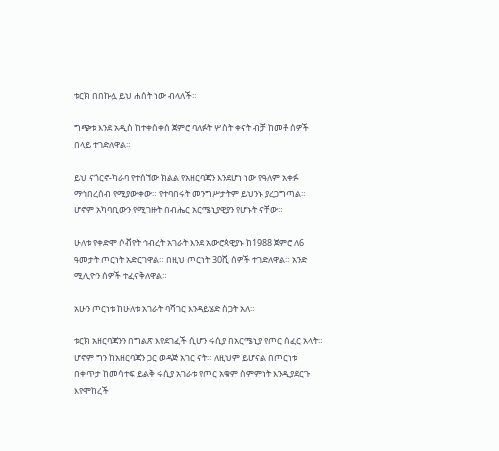ቱርክ በበኩሏ ይህ ሐሰት ነው ብላለች።

ግጭቱ እንደ አዲስ ከተቀሰቀሰ ጀምሮ ባለፉት ሦስት ቀናት ብቻ ከመቶ ሰዎች በላይ ተገድለዋል።

ይህ ናጎርኖ-ካራባ የተሰኘው ክልል የአዘርባጃን እንደሆነ ነው የዓለም አቀፉ ማኅበረሰብ የሚያውቀው። የተባበሩት መንግሥታትም ይህንኑ ያረጋግጣል። ሆኖም አካባቢውን የሚገዙት በብሔር አርሜኒያዊያን የሆኑት ናቸው።

ሁለቱ የቀድሞ ሶቭየት ኅብረት አገራት እንደ አውሮጳዊያኑ ከ1988 ጀምሮ ለ6 ዓመታት ጦርነት አድርገዋል። በዚህ ጦርነት 30ሺ ሰዎች ተገድለዋል። አንድ ሚሊዮን ሰዎች ተፈናቅለዋል።

አሁን ጦርነቱ ከሁለቱ አገራት ባሻገር እንዳይሄድ ስጋት አለ።

ቱርክ አዘርባጃንን በግልጽ እየደገፈች ሲሆን ሩሲያ በአርሜኒያ የጦር ሰፈር አላት። ሆኖም ግን ከአዘርባጃን ጋር ወዳጅ አገር ናት። ለዚህም ይሆናል በጦርነቱ በቀጥታ ከመሳተፍ ይልቅ ሩሲያ አገራቱ የጦር አቁም ስምምነት እንዲያደርጉ እየሞከረች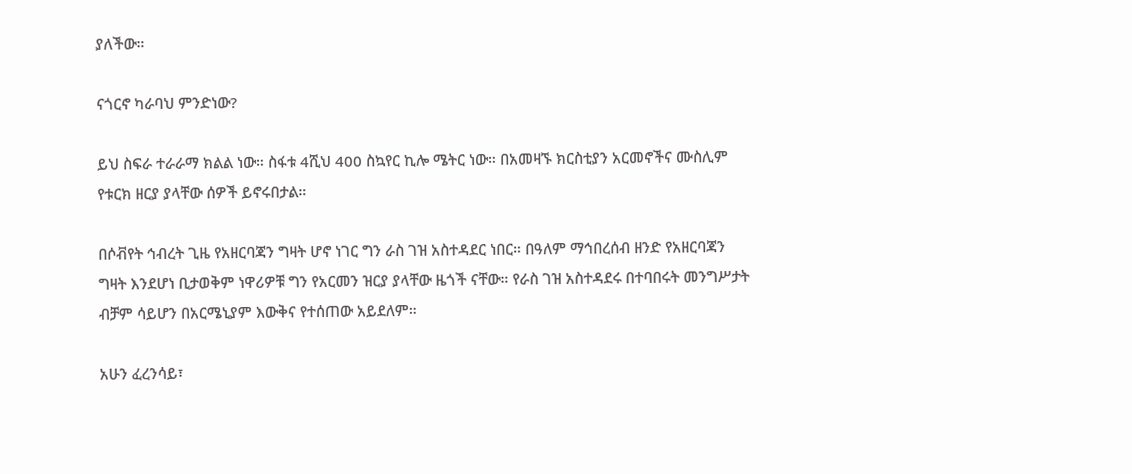ያለችው።

ናጎርኖ ካራባህ ምንድነው?

ይህ ስፍራ ተራራማ ክልል ነው። ስፋቱ 4ሺህ 400 ስኳየር ኪሎ ሜትር ነው። በአመዛኙ ክርስቲያን አርመኖችና ሙስሊም የቱርክ ዘርያ ያላቸው ሰዎች ይኖሩበታል።

በሶቭየት ኅብረት ጊዜ የአዘርባጃን ግዛት ሆኖ ነገር ግን ራስ ገዝ አስተዳደር ነበር። በዓለም ማኅበረሰብ ዘንድ የአዘርባጃን ግዛት እንደሆነ ቢታወቅም ነዋሪዎቹ ግን የአርመን ዝርያ ያላቸው ዜጎች ናቸው። የራስ ገዝ አስተዳደሩ በተባበሩት መንግሥታት ብቻም ሳይሆን በአርሜኒያም እውቅና የተሰጠው አይደለም።

አሁን ፈረንሳይ፣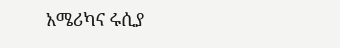አሜሪካና ሩሲያ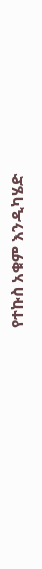የተኩስ አቁም እንዲካሄድ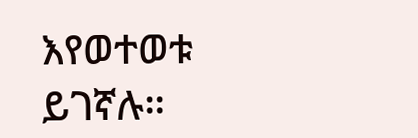እየወተወቱ ይገኛሉ።